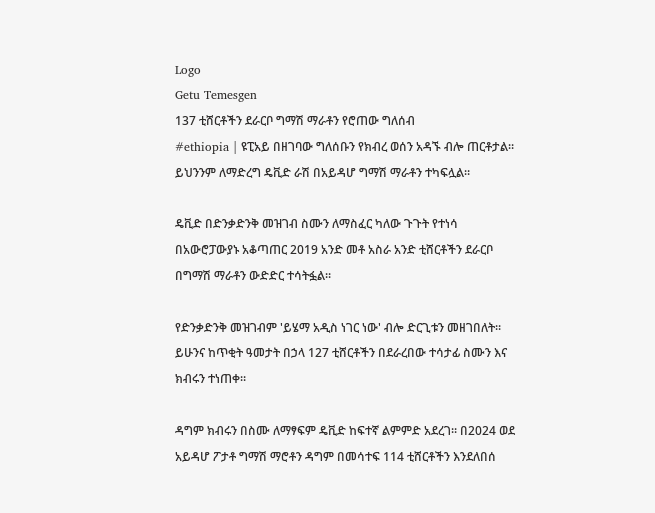Logo
Getu Temesgen
137 ቲሸርቶችን ደራርቦ ግማሽ ማራቶን የሮጠው ግለሰብ
#ethiopia | ዩፒአይ በዘገባው ግለሰቡን የክብረ ወሰን አዳኙ ብሎ ጠርቶታል። ይህንንም ለማድረግ ዴቪድ ራሽ በአይዳሆ ግማሽ ማራቶን ተካፍሏል።

ዴቪድ በድንቃድንቅ መዝገብ ስሙን ለማስፈር ካለው ጉጉት የተነሳ በአውሮፓውያኑ አቆጣጠር 2019 አንድ መቶ አስራ አንድ ቲሸርቶችን ደራርቦ በግማሽ ማራቶን ውድድር ተሳትፏል።

የድንቃድንቅ መዝገብም 'ይሄማ አዲስ ነገር ነው' ብሎ ድርጊቱን መዘገበለት። ይሁንና ከጥቂት ዓመታት በኃላ 127 ቲሸርቶችን በደራረበው ተሳታፊ ስሙን እና ክብሩን ተነጠቀ።

ዳግም ክብሩን በስሙ ለማፃፍም ዴቪድ ከፍተኛ ልምምድ አደረገ። በ2024 ወደ አይዳሆ ፖታቶ ግማሽ ማሮቶን ዳግም በመሳተፍ 114 ቲሸርቶችን እንደለበሰ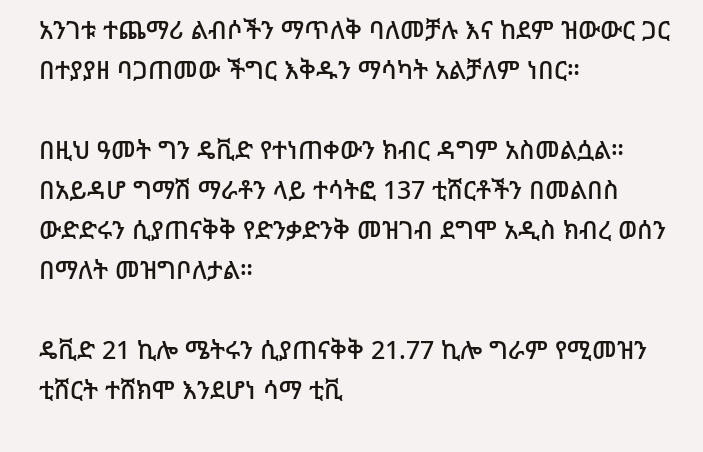አንገቱ ተጨማሪ ልብሶችን ማጥለቅ ባለመቻሉ እና ከደም ዝውውር ጋር በተያያዘ ባጋጠመው ችግር እቅዱን ማሳካት አልቻለም ነበር።

በዚህ ዓመት ግን ዴቪድ የተነጠቀውን ክብር ዳግም አስመልሷል። በአይዳሆ ግማሽ ማራቶን ላይ ተሳትፎ 137 ቲሸርቶችን በመልበስ ውድድሩን ሲያጠናቅቅ የድንቃድንቅ መዝገብ ደግሞ አዲስ ክብረ ወሰን በማለት መዝግቦለታል።

ዴቪድ 21 ኪሎ ሜትሩን ሲያጠናቅቅ 21.77 ኪሎ ግራም የሚመዝን ቲሸርት ተሸክሞ እንደሆነ ሳማ ቲቪ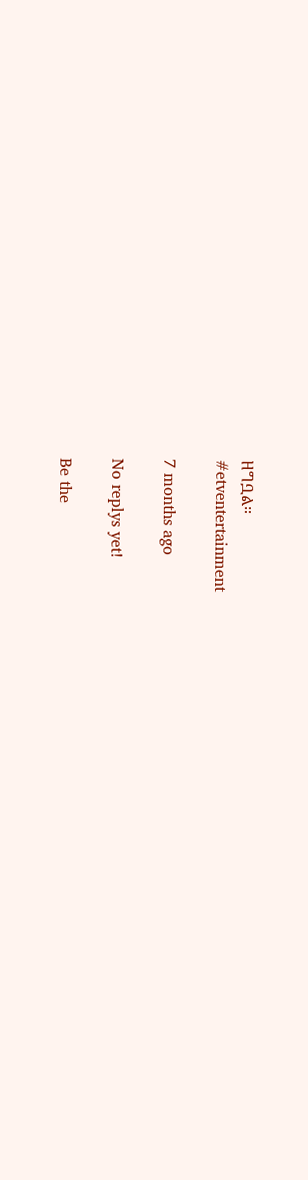ዘግቧል።
#etventertainment

7 months ago

No replys yet!

Be the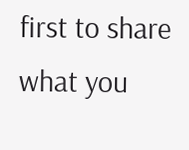first to share what you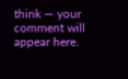think — your comment will appear here.